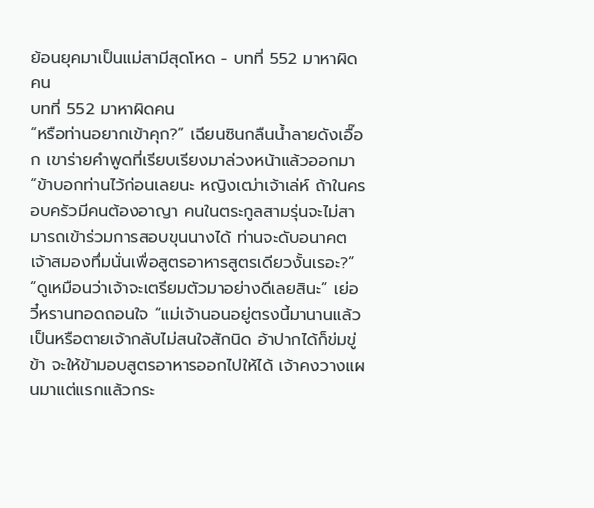ย้อนยุคมาเป็นแม่สามีสุดโหด - บทที่ 552 มาหาผิดคน
บทที่ 552 มาหาผิดคน
“หรือท่านอยากเข้าคุก?” เฉียนซินกลืนน้ำลายดังเอื๊อก เขาร่ายคำพูดที่เรียบเรียงมาล่วงหน้าแล้วออกมา “ข้าบอกท่านไว้ก่อนเลยนะ หญิงเฒ่าเจ้าเล่ห์ ถ้าในครอบครัวมีคนต้องอาญา คนในตระกูลสามรุ่นจะไม่สามารถเข้าร่วมการสอบขุนนางได้ ท่านจะดับอนาคตเจ้าสมองทึ่มนั่นเพื่อสูตรอาหารสูตรเดียวงั้นเรอะ?”
“ดูเหมือนว่าเจ้าจะเตรียมตัวมาอย่างดีเลยสินะ” เย่อวี๋หรานทอดถอนใจ “แม่เจ้านอนอยู่ตรงนี้มานานแล้ว เป็นหรือตายเจ้ากลับไม่สนใจสักนิด อ้าปากได้ก็ข่มขู่ข้า จะให้ข้ามอบสูตรอาหารออกไปให้ได้ เจ้าคงวางแผนมาแต่แรกแล้วกระ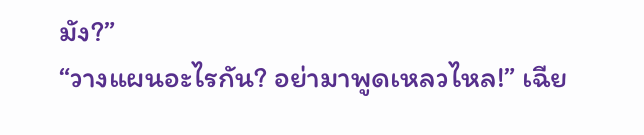มัง?”
“วางแผนอะไรกัน? อย่ามาพูดเหลวไหล!” เฉีย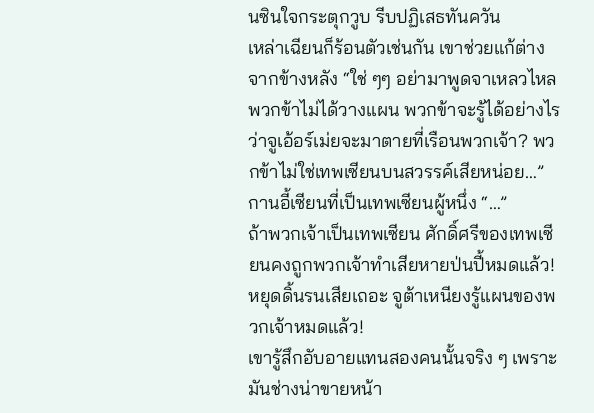นซินใจกระตุกวูบ รีบปฏิเสธทันควัน
เหล่าเฉียนก็ร้อนตัวเช่นกัน เขาช่วยแก้ต่างจากข้างหลัง “ใช่ ๆๆ อย่ามาพูดจาเหลวไหล พวกข้าไม่ได้วางแผน พวกข้าจะรู้ได้อย่างไรว่าจูเอ้อร์เม่ยจะมาตายที่เรือนพวกเจ้า? พวกข้าไม่ใช่เทพเซียนบนสวรรค์เสียหน่อย…”
กานอี้เซียนที่เป็นเทพเซียนผู้หนึ่ง “…”
ถ้าพวกเจ้าเป็นเทพเซียน ศักดิ์ศรีของเทพเซียนคงถูกพวกเจ้าทำเสียหายป่นปี้หมดแล้ว!
หยุดดิ้นรนเสียเถอะ จูต้าเหนียงรู้แผนของพวกเจ้าหมดแล้ว!
เขารู้สึกอับอายแทนสองคนนั้นจริง ๆ เพราะมันช่างน่าขายหน้า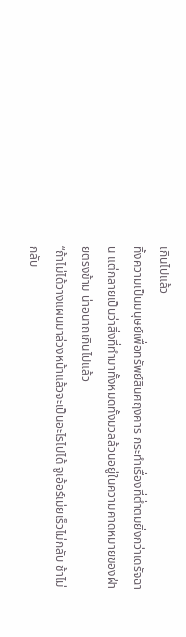เกินไปแล้ว
ทิ้งความเป็นมนุษย์เพื่อทรัพย์สินศฤงคาร กระทำเรื่องที่ต่ำตมยิ่งกว่าเดรัจฉาน แต่กลายเป็นว่าสิ่งที่ทำมาทั้งหมดทั้งมวลล้วนอยู่ในความคาดหมายของฝ่ายตรงข้าม น่าอนาถเกินไปแล้ว
“ถ้าไม่ได้วางแผนมาล่วงหน้าแล้วจะเป็นอะไรไปได้ จูเอ้อร์เม่ยเร็วไม่กลับ ช้าไม่กลับ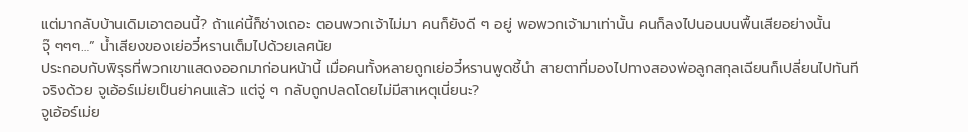แต่มากลับบ้านเดิมเอาตอนนี้? ถ้าแค่นี้ก็ช่างเถอะ ตอนพวกเจ้าไม่มา คนก็ยังดี ๆ อยู่ พอพวกเจ้ามาเท่านั้น คนก็ลงไปนอนบนพื้นเสียอย่างนั้น จุ๊ ๆๆๆ…” น้ำเสียงของเย่อวี๋หรานเต็มไปด้วยเลศนัย
ประกอบกับพิรุธที่พวกเขาแสดงออกมาก่อนหน้านี้ เมื่อคนทั้งหลายถูกเย่อวี๋หรานพูดชี้นำ สายตาที่มองไปทางสองพ่อลูกสกุลเฉียนก็เปลี่ยนไปทันที
จริงด้วย จูเอ้อร์เม่ยเป็นย่าคนแล้ว แต่จู่ ๆ กลับถูกปลดโดยไม่มีสาเหตุเนี่ยนะ?
จูเอ้อร์เม่ย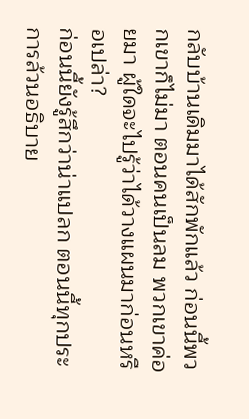กลับบ้านเดิมมาได้สักพักแล้ว ก่อนนี้พวกเขาก็ไม่มา ตอนคนเป็นลม พวกเขาค่อยมา ผู้ใดจะไปรู้ว่าได้วางแผนมาก่อนหรือเปล่า?
ก่อนนี้ยังรู้สึกว่าน่าแปลก ตอนนี้ทุกประการล้วนอธิบาย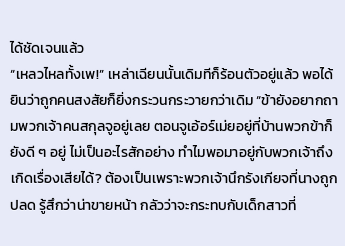ได้ชัดเจนแล้ว
“เหลวไหลทั้งเพ!” เหล่าเฉียนนั้นเดิมทีก็ร้อนตัวอยู่แล้ว พอได้ยินว่าถูกคนสงสัยก็ยิ่งกระวนกระวายกว่าเดิม “ข้ายังอยากถามพวกเจ้าคนสกุลจูอยู่เลย ตอนจูเอ้อร์เม่ยอยู่ที่บ้านพวกข้าก็ยังดี ๆ อยู่ ไม่เป็นอะไรสักอย่าง ทำไมพอมาอยู่กับพวกเจ้าถึงเกิดเรื่องเสียได้? ต้องเป็นเพราะพวกเจ้านึกรังเกียจที่นางถูกปลด รู้สึกว่าน่าขายหน้า กลัวว่าจะกระทบกับเด็กสาวที่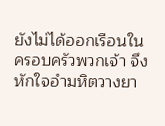ยังไม่ได้ออกเรือนในครอบครัวพวกเจ้า จึงหักใจอำมหิตวางยา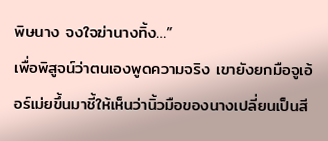พิษนาง จงใจฆ่านางทิ้ง…”
เพื่อพิสูจน์ว่าตนเองพูดความจริง เขายังยกมือจูเอ้อร์เม่ยขึ้นมาชี้ให้เห็นว่านิ้วมือของนางเปลี่ยนเป็นสี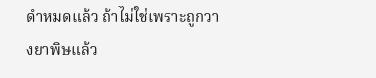ดำหมดแล้ว ถ้าไม่ใช่เพราะถูกวางยาพิษแล้ว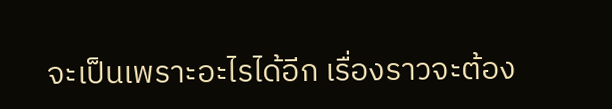จะเป็นเพราะอะไรได้อีก เรื่องราวจะต้อง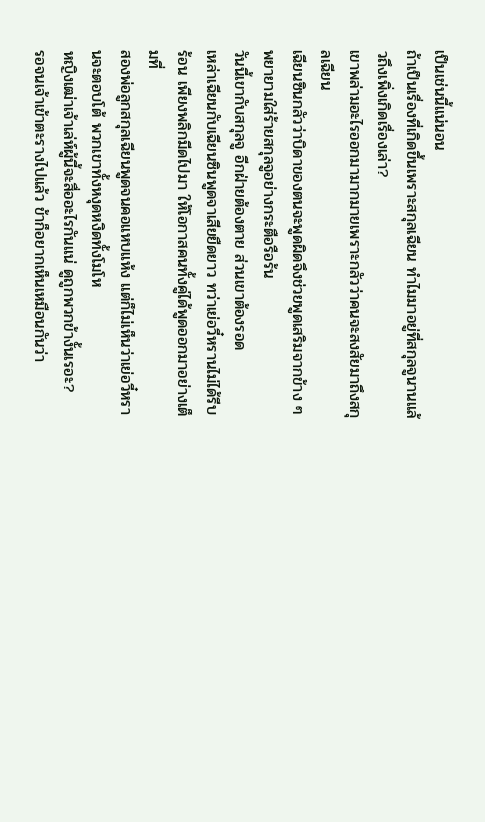เป็นเช่นนี้แน่นอน
ถ้าเป็นเรื่องที่เกิดขึ้นเพราะสกุลเฉียน ทำไมมาอยู่ที่สกุลจูนานแล้วถึงเพิ่งเกิดเรื่องเล่า?
เขาพล่ามอะไรออกมามากมายเพราะกลัวว่าคนจะสงสัยมาถึงสกุลเฉียน
เฉียนซินกลัวว่าบิดาของตนจะพูดผิดจึงช่วยพูดเสริมจากข้าง ๆ พยายามใส่ร้ายสกุลจูอย่างกระตือรือร้น
วันนี้เขากับสกุลจู อีกฝ่ายต้องตาย ส่วนเขาต้องรอด
เหล่าเฉียนกับเฉียนซินพูดจาเสียยืดยาว ทว่าเย่อวี๋หรานไม่ได้รีบร้อน เพียงพลิกมีดไปมา ให้โอกาสคนทั้งคู่ได้พูดออกมาอย่างเต็มที่
สองพ่อลูกสกุลเฉียนพูดจนคอแหบแห้ง แต่ก็ไม่เห็นว่าเย่อวี๋หรานจะตอบโต้ พวกเขาทั้งหงุดหงิดทั้งโมโห
หญิงเฒ่าเจ้าเล่ห์ผู้นี้จะสื่ออะไรกันแน่ ดูถูกพวกข้างั้นเรอะ?
รอจนเจ้าเข้าตะรางไปแล้ว ข้าก็อยากเห็นเหมือนกันว่า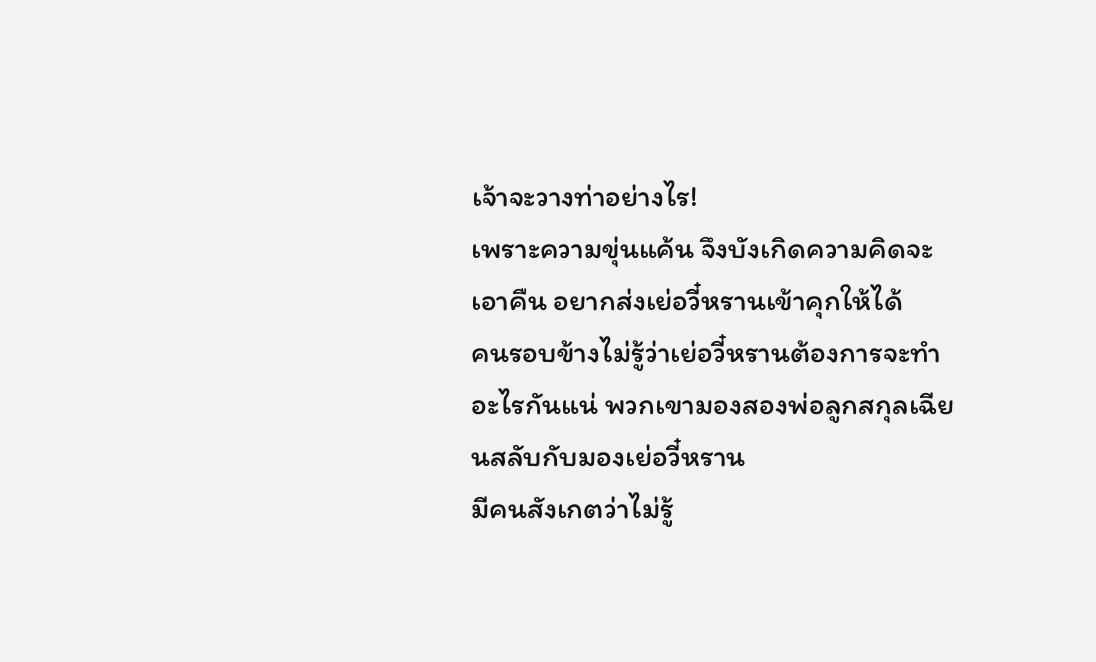เจ้าจะวางท่าอย่างไร!
เพราะความขุ่นแค้น จึงบังเกิดความคิดจะเอาคืน อยากส่งเย่อวี๋หรานเข้าคุกให้ได้
คนรอบข้างไม่รู้ว่าเย่อวี๋หรานต้องการจะทำอะไรกันแน่ พวกเขามองสองพ่อลูกสกุลเฉียนสลับกับมองเย่อวี๋หราน
มีคนสังเกตว่าไม่รู้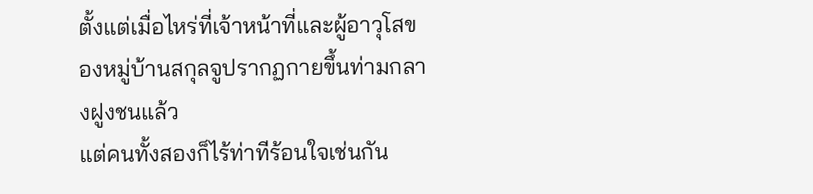ตั้งแต่เมื่อไหร่ที่เจ้าหน้าที่และผู้อาวุโสของหมู่บ้านสกุลจูปรากฏกายขึ้นท่ามกลางฝูงชนแล้ว
แต่คนทั้งสองก็ไร้ท่าทีร้อนใจเช่นกัน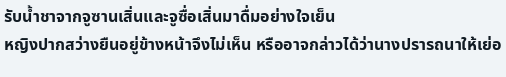รับน้ำชาจากจูซานเสิ่นและจูซื่อเสิ่นมาดื่มอย่างใจเย็น
หญิงปากสว่างยืนอยู่ข้างหน้าจึงไม่เห็น หรืออาจกล่าวได้ว่านางปรารถนาให้เย่อ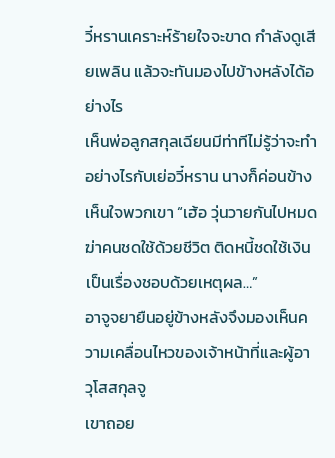วี๋หรานเคราะห์ร้ายใจจะขาด กำลังดูเสียเพลิน แล้วจะทันมองไปข้างหลังได้อย่างไร
เห็นพ่อลูกสกุลเฉียนมีท่าทีไม่รู้ว่าจะทำอย่างไรกับเย่อวี๋หราน นางก็ค่อนข้างเห็นใจพวกเขา “เฮ้อ วุ่นวายกันไปหมด ฆ่าคนชดใช้ด้วยชีวิต ติดหนี้ชดใช้เงิน เป็นเรื่องชอบด้วยเหตุผล…”
อาจูจยายืนอยู่ข้างหลังจึงมองเห็นความเคลื่อนไหวของเจ้าหน้าที่และผู้อาวุโสสกุลจู
เขาถอย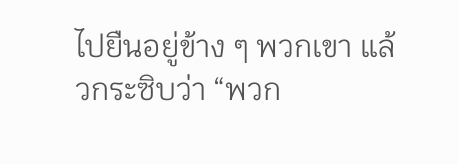ไปยืนอยู่ข้าง ๆ พวกเขา แล้วกระซิบว่า “พวก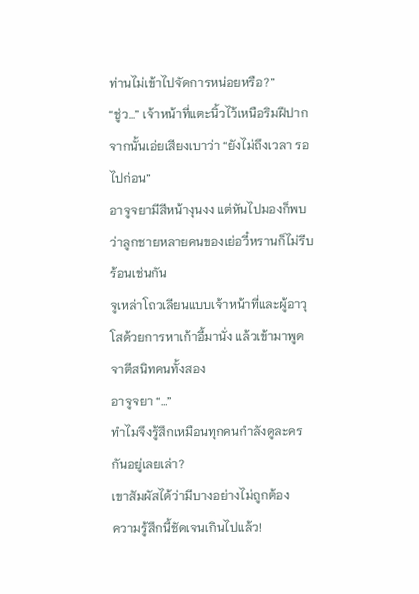ท่านไม่เข้าไปจัดการหน่อยหรือ?”
“ชู่ว…” เจ้าหน้าที่แตะนิ้วไว้เหนือริมฝีปาก จากนั้นเอ่ยเสียงเบาว่า “ยังไม่ถึงเวลา รอไปก่อน”
อาจูจยามีสีหน้างุนงง แต่หันไปมองก็พบว่าลูกชายหลายคนของเย่อวี๋หรานก็ไม่รีบร้อนเช่นกัน
จูเหล่าโถวเลียนแบบเจ้าหน้าที่และผู้อาวุโสด้วยการหาเก้าอี้มานั่ง แล้วเข้ามาพูดจาตีสนิทคนทั้งสอง
อาจูจยา “…”
ทำไมจึงรู้สึกเหมือนทุกคนกำลังดูละครกันอยู่เลยเล่า?
เขาสัมผัสได้ว่ามีบางอย่างไม่ถูกต้อง
ความรู้สึกนี้ชัดเจนเกินไปแล้ว!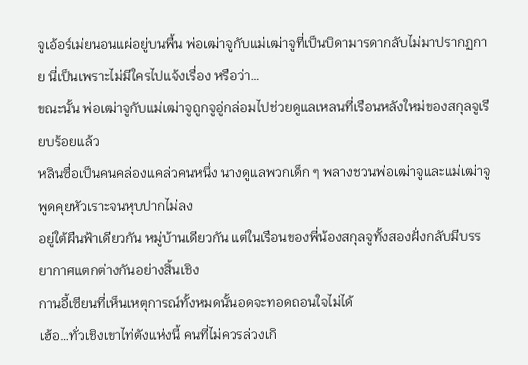จูเอ้อร์เม่ยนอนแผ่อยู่บนพื้น พ่อเฒ่าจูกับแม่เฒ่าจูที่เป็นบิดามารดากลับไม่มาปรากฏกาย นี่เป็นเพราะไม่มีใครไปแจ้งเรื่อง หรือว่า…
ขณะนั้น พ่อเฒ่าจูกับแม่เฒ่าจูถูกจูอู่กล่อมไปช่วยดูแลเหลนที่เรือนหลังใหม่ของสกุลจูเรียบร้อยแล้ว
หลินซื่อเป็นคนคล่องแคล่วคนหนึ่ง นางดูแลพวกเด็ก ๆ พลางชวนพ่อเฒ่าจูและแม่เฒ่าจูพูดคุยหัวเราะจนหุบปากไม่ลง
อยู่ใต้ผืนฟ้าเดียวกัน หมู่บ้านเดียวกัน แต่ในเรือนของพี่น้องสกุลจูทั้งสองฝั่งกลับมีบรรยากาศแตกต่างกันอย่างสิ้นเชิง
กานอี้เซียนที่เห็นเหตุการณ์ทั้งหมดนั้นอดจะทอดถอนใจไม่ได้
เฮ้อ…ทั่วเชิงเขาไท่ตังแห่งนี้ คนที่ไม่ควรล่วงเกิ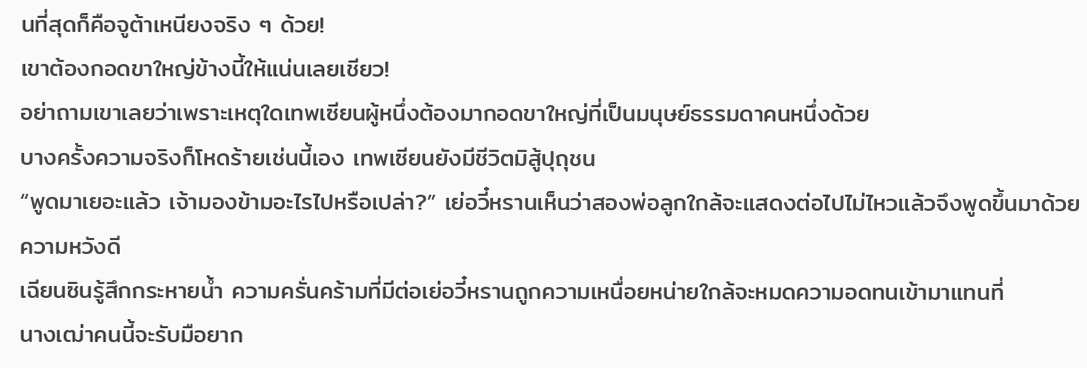นที่สุดก็คือจูต้าเหนียงจริง ๆ ด้วย!
เขาต้องกอดขาใหญ่ข้างนี้ให้แน่นเลยเชียว!
อย่าถามเขาเลยว่าเพราะเหตุใดเทพเซียนผู้หนึ่งต้องมากอดขาใหญ่ที่เป็นมนุษย์ธรรมดาคนหนึ่งด้วย
บางครั้งความจริงก็โหดร้ายเช่นนี้เอง เทพเซียนยังมีชีวิตมิสู้ปุถุชน
“พูดมาเยอะแล้ว เจ้ามองข้ามอะไรไปหรือเปล่า?” เย่อวี๋หรานเห็นว่าสองพ่อลูกใกล้จะแสดงต่อไปไม่ไหวแล้วจึงพูดขึ้นมาด้วยความหวังดี
เฉียนซินรู้สึกกระหายน้ำ ความครั่นคร้ามที่มีต่อเย่อวี๋หรานถูกความเหนื่อยหน่ายใกล้จะหมดความอดทนเข้ามาแทนที่
นางเฒ่าคนนี้จะรับมือยาก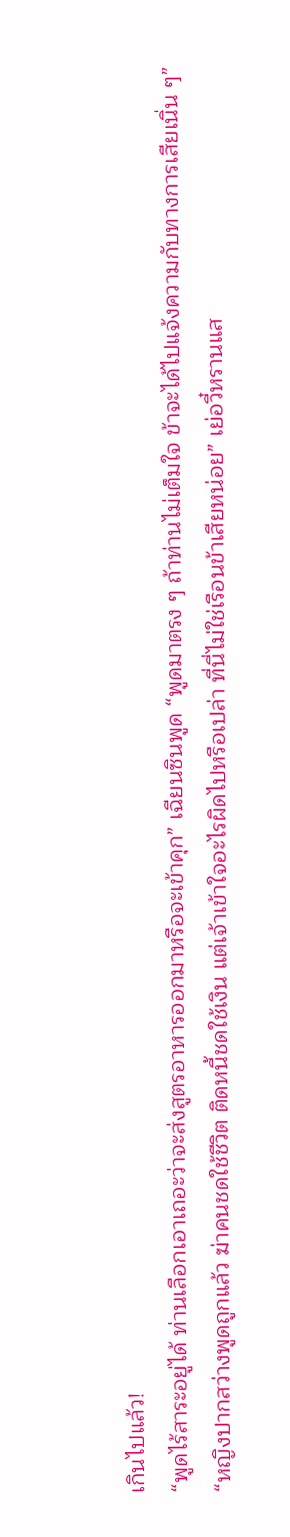เกินไปแล้ว!
“พูดไร้สาระอยู่ได้ ท่านเลือกเอาเถอะว่าจะส่งสูตรอาหารออกมาหรือจะเข้าคุก” เฉียนซินพูด “พูดมาตรง ๆ ถ้าท่านไม่เต็มใจ ข้าจะได้ไปแจ้งความกับทางการเสียเนิ่น ๆ”
“หญิงปากสว่างพูดถูกแล้ว ฆ่าคนชดใช้ชีวิต ติดหนี้ชดใช้เงิน แต่เจ้าเข้าใจอะไรผิดไปหรือเปล่า ที่นี่ไม่ใช่เรือนข้าเสียหน่อย” เย่อวี๋หรานแส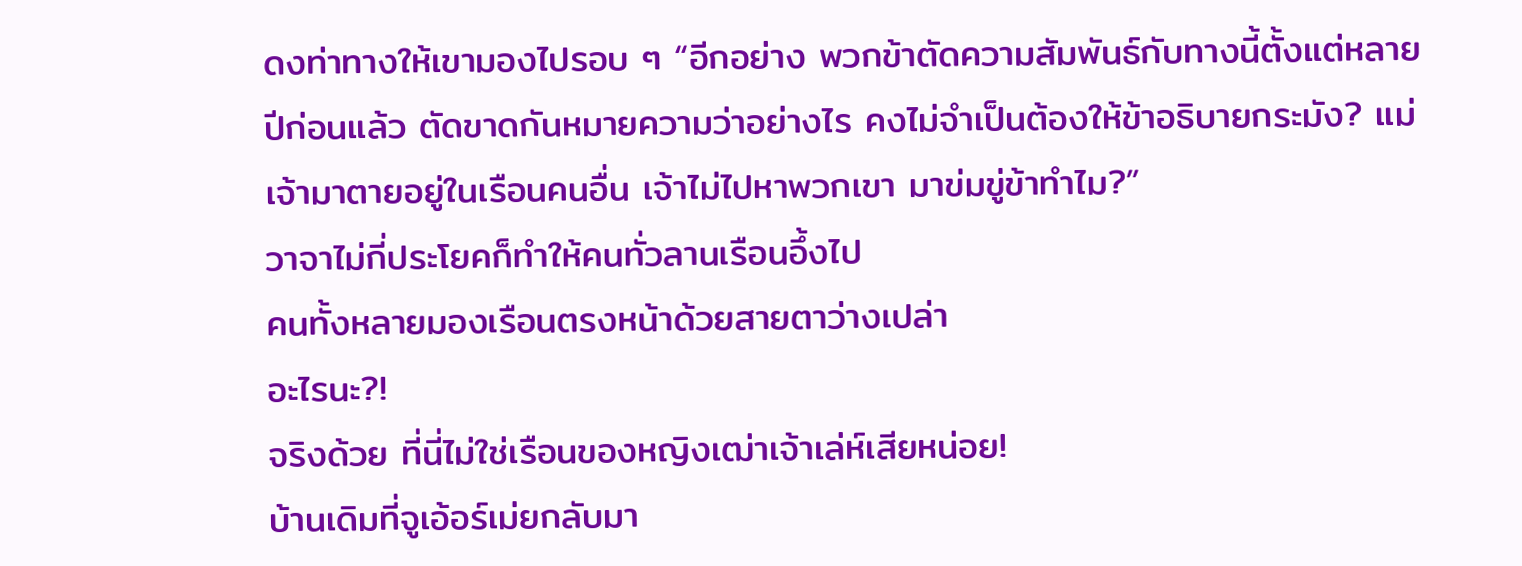ดงท่าทางให้เขามองไปรอบ ๆ “อีกอย่าง พวกข้าตัดความสัมพันธ์กับทางนี้ตั้งแต่หลายปีก่อนแล้ว ตัดขาดกันหมายความว่าอย่างไร คงไม่จำเป็นต้องให้ข้าอธิบายกระมัง? แม่เจ้ามาตายอยู่ในเรือนคนอื่น เจ้าไม่ไปหาพวกเขา มาข่มขู่ข้าทำไม?”
วาจาไม่กี่ประโยคก็ทำให้คนทั่วลานเรือนอึ้งไป
คนทั้งหลายมองเรือนตรงหน้าด้วยสายตาว่างเปล่า
อะไรนะ?!
จริงด้วย ที่นี่ไม่ใช่เรือนของหญิงเฒ่าเจ้าเล่ห์เสียหน่อย!
บ้านเดิมที่จูเอ้อร์เม่ยกลับมา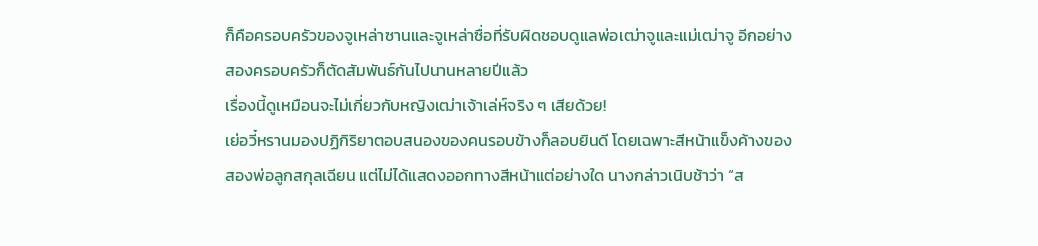ก็คือครอบครัวของจูเหล่าซานและจูเหล่าซื่อที่รับผิดชอบดูแลพ่อเฒ่าจูและแม่เฒ่าจู อีกอย่าง สองครอบครัวก็ตัดสัมพันธ์กันไปนานหลายปีแล้ว
เรื่องนี้ดูเหมือนจะไม่เกี่ยวกับหญิงเฒ่าเจ้าเล่ห์จริง ๆ เสียด้วย!
เย่อวี๋หรานมองปฏิกิริยาตอบสนองของคนรอบข้างก็ลอบยินดี โดยเฉพาะสีหน้าแข็งค้างของสองพ่อลูกสกุลเฉียน แต่ไม่ได้แสดงออกทางสีหน้าแต่อย่างใด นางกล่าวเนิบช้าว่า “ส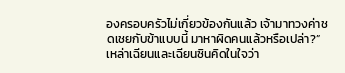องครอบครัวไม่เกี่ยวข้องกันแล้ว เจ้ามาทวงค่าชดเชยกับข้าแบบนี้ มาหาผิดคนแล้วหรือเปล่า?”
เหล่าเฉียนและเฉียนซินคิดในใจว่า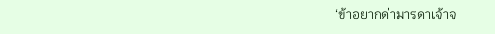‘ข้าอยากด่ามารดาเจ้าจ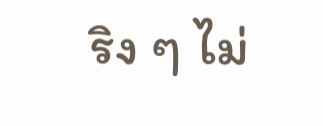ริง ๆ ไม่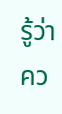รู้ว่าคว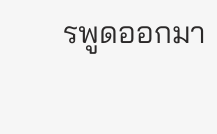รพูดออกมา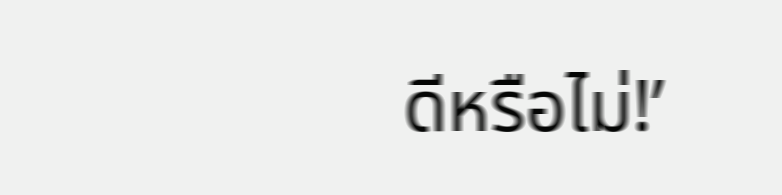ดีหรือไม่!’